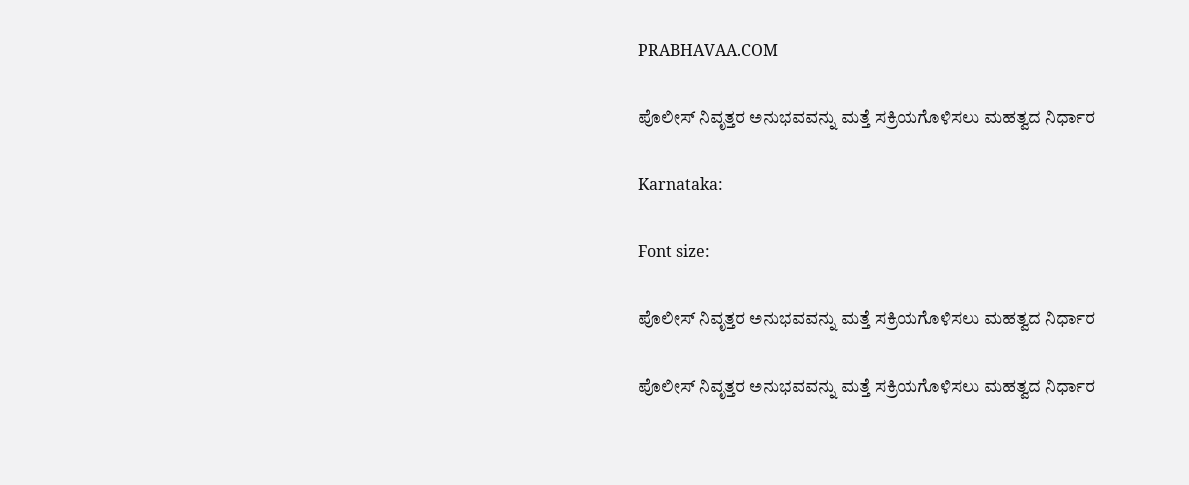PRABHAVAA.COM

ಪೊಲೀಸ್ ನಿವೃತ್ತರ ಅನುಭವವನ್ನು ಮತ್ತೆ ಸಕ್ರಿಯಗೊಳಿಸಲು ಮಹತ್ವದ ನಿರ್ಧಾರ

Karnataka:

Font size:

ಪೊಲೀಸ್ ನಿವೃತ್ತರ ಅನುಭವವನ್ನು ಮತ್ತೆ ಸಕ್ರಿಯಗೊಳಿಸಲು ಮಹತ್ವದ ನಿರ್ಧಾರ

ಪೊಲೀಸ್ ನಿವೃತ್ತರ ಅನುಭವವನ್ನು ಮತ್ತೆ ಸಕ್ರಿಯಗೊಳಿಸಲು ಮಹತ್ವದ ನಿರ್ಧಾರ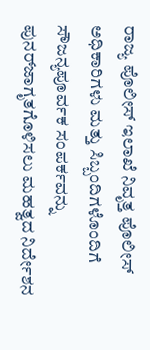ರಾಜ್ಯ ಪೊಲೀಸ್ ಇಲಾಖೆ ನಿವೃತ್ತ ಪೊಲೀಸ್ ಅಧಿಕಾರಿಗಳು ಮತ್ತು ಸಿಬ್ಬಂದಿಗಳೊಂದಿಗೆ ಸೌಜನ್ಯಪೂರ್ವಕ ಸಂಪರ್ಕವನ್ನು ಪುನರ್‌ಜಾಗೃತಗೊಳಿಸಲು ಮಹತ್ವದ ನಿರ್ದೇಶನ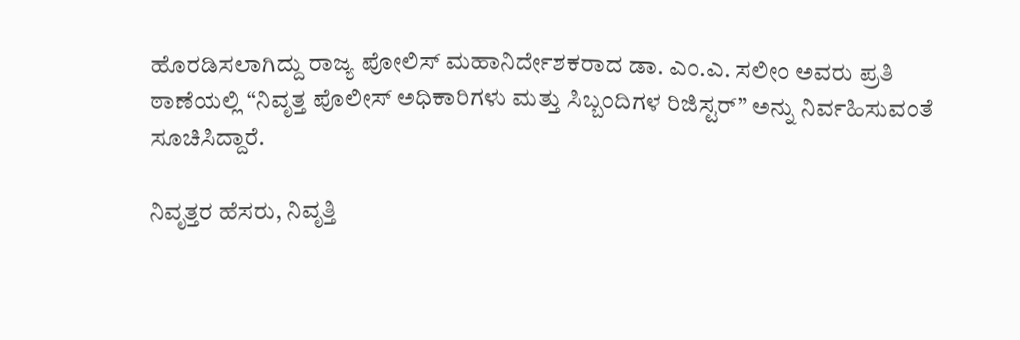ಹೊರಡಿಸಲಾಗಿದ್ದು ರಾಜ್ಯ ಪೋಲಿಸ್ ಮಹಾನಿರ್ದೇಶಕರಾದ ಡಾ. ಎಂ.ಎ. ಸಲೀಂ ಅವರು ಪ್ರತಿ ಠಾಣೆಯಲ್ಲಿ “ನಿವೃತ್ತ ಪೊಲೀಸ್ ಅಧಿಕಾರಿಗಳು ಮತ್ತು ಸಿಬ್ಬಂದಿಗಳ ರಿಜಿಸ್ಟರ್” ಅನ್ನು ನಿರ್ವಹಿಸುವಂತೆ ಸೂಚಿಸಿದ್ದಾರೆ.

ನಿವೃತ್ತರ ಹೆಸರು, ನಿವೃತ್ತಿ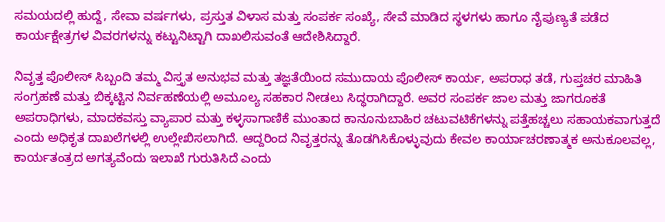ಸಮಯದಲ್ಲಿ ಹುದ್ದೆ, ಸೇವಾ ವರ್ಷಗಳು, ಪ್ರಸ್ತುತ ವಿಳಾಸ ಮತ್ತು ಸಂಪರ್ಕ ಸಂಖ್ಯೆ, ಸೇವೆ ಮಾಡಿದ ಸ್ಥಳಗಳು ಹಾಗೂ ನೈಪುಣ್ಯತೆ ಪಡೆದ ಕಾರ್ಯಕ್ಷೇತ್ರಗಳ ವಿವರಗಳನ್ನು ಕಟ್ಟುನಿಟ್ಟಾಗಿ ದಾಖಲಿಸುವಂತೆ ಆದೇಶಿಸಿದ್ದಾರೆ.

ನಿವೃತ್ತ ಪೊಲೀಸ್ ಸಿಬ್ಬಂದಿ ತಮ್ಮ ವಿಸ್ತೃತ ಅನುಭವ ಮತ್ತು ತಜ್ಞತೆಯಿಂದ ಸಮುದಾಯ ಪೊಲೀಸ್ ಕಾರ್ಯ, ಅಪರಾಧ ತಡೆ, ಗುಪ್ತಚರ ಮಾಹಿತಿ ಸಂಗ್ರಹಣೆ ಮತ್ತು ಬಿಕ್ಕಟ್ಟಿನ ನಿರ್ವಹಣೆಯಲ್ಲಿ ಅಮೂಲ್ಯ ಸಹಕಾರ ನೀಡಲು ಸಿದ್ಧರಾಗಿದ್ದಾರೆ. ಅವರ ಸಂಪರ್ಕ ಜಾಲ ಮತ್ತು ಜಾಗರೂಕತೆ ಅಪರಾಧಿಗಳು, ಮಾದಕವಸ್ತು ವ್ಯಾಪಾರ ಮತ್ತು ಕಳ್ಳಸಾಗಾಣಿಕೆ ಮುಂತಾದ ಕಾನೂನುಬಾಹಿರ ಚಟುವಟಿಕೆಗಳನ್ನು ಪತ್ತೆಹಚ್ಚಲು ಸಹಾಯಕವಾಗುತ್ತದೆ ಎಂದು ಅಧಿಕೃತ ದಾಖಲೆಗಳಲ್ಲಿ ಉಲ್ಲೇಖಿಸಲಾಗಿದೆ. ಆದ್ದರಿಂದ ನಿವೃತ್ತರನ್ನು ತೊಡಗಿಸಿಕೊಳ್ಳುವುದು ಕೇವಲ ಕಾರ್ಯಾಚರಣಾತ್ಮಕ ಅನುಕೂಲವಲ್ಲ, ಕಾರ್ಯತಂತ್ರದ ಅಗತ್ಯವೆಂದು ಇಲಾಖೆ ಗುರುತಿಸಿದೆ ಎಂದು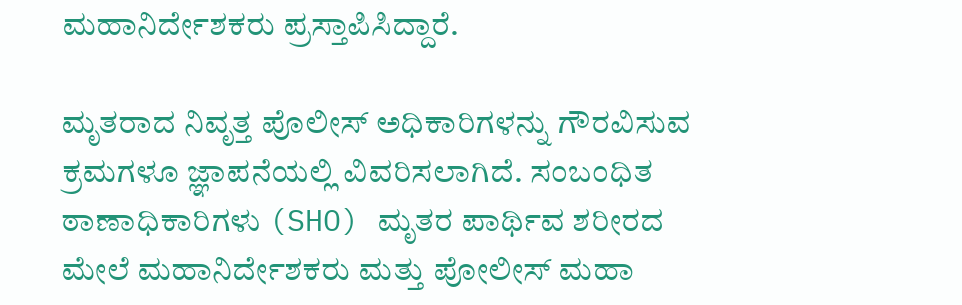ಮಹಾನಿರ್ದೇಶಕರು ಪ್ರಸ್ತಾಪಿಸಿದ್ದಾರೆ.

ಮೃತರಾದ ನಿವೃತ್ತ ಪೊಲೀಸ್ ಅಧಿಕಾರಿಗಳನ್ನು ಗೌರವಿಸುವ ಕ್ರಮಗಳೂ ಜ್ಞಾಪನೆಯಲ್ಲಿ ವಿವರಿಸಲಾಗಿದೆ. ಸಂಬಂಧಿತ ಠಾಣಾಧಿಕಾರಿಗಳು (SHO) ಮೃತರ ಪಾರ್ಥಿವ ಶರೀರದ ಮೇಲೆ ಮಹಾನಿರ್ದೇಶಕರು ಮತ್ತು ಪೋಲೀಸ್ ಮಹಾ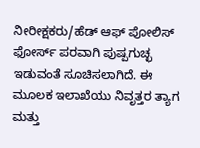ನೀರೀಕ್ಷಕರು/ಹೆಡ್ ಆಫ್ ಪೋಲಿಸ್ ಫೋರ್ಸ್ ಪರವಾಗಿ ಪುಷ್ಪಗುಚ್ಛ ಇಡುವಂತೆ ಸೂಚಿಸಲಾಗಿದೆ. ಈ ಮೂಲಕ ಇಲಾಖೆಯು ನಿವೃತ್ತರ ತ್ಯಾಗ ಮತ್ತು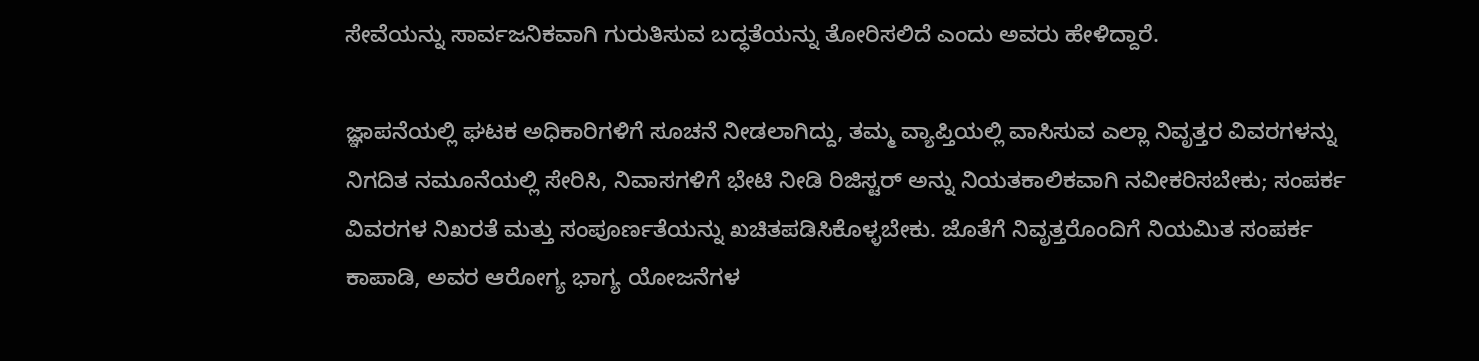ಸೇವೆಯನ್ನು ಸಾರ್ವಜನಿಕವಾಗಿ ಗುರುತಿಸುವ ಬದ್ಧತೆಯನ್ನು ತೋರಿಸಲಿದೆ ಎಂದು ಅವರು ಹೇಳಿದ್ದಾರೆ.

ಜ್ಞಾಪನೆಯಲ್ಲಿ ಘಟಕ ಅಧಿಕಾರಿಗಳಿಗೆ ಸೂಚನೆ ನೀಡಲಾಗಿದ್ದು, ತಮ್ಮ ವ್ಯಾಪ್ತಿಯಲ್ಲಿ ವಾಸಿಸುವ ಎಲ್ಲಾ ನಿವೃತ್ತರ ವಿವರಗಳನ್ನು ನಿಗದಿತ ನಮೂನೆಯಲ್ಲಿ ಸೇರಿಸಿ, ನಿವಾಸಗಳಿಗೆ ಭೇಟಿ ನೀಡಿ ರಿಜಿಸ್ಟರ್ ಅನ್ನು ನಿಯತಕಾಲಿಕವಾಗಿ ನವೀಕರಿಸಬೇಕು; ಸಂಪರ್ಕ ವಿವರಗಳ ನಿಖರತೆ ಮತ್ತು ಸಂಪೂರ್ಣತೆಯನ್ನು ಖಚಿತಪಡಿಸಿಕೊಳ್ಳಬೇಕು. ಜೊತೆಗೆ ನಿವೃತ್ತರೊಂದಿಗೆ ನಿಯಮಿತ ಸಂಪರ್ಕ ಕಾಪಾಡಿ, ಅವರ ಆರೋಗ್ಯ ಭಾಗ್ಯ ಯೋಜನೆಗಳ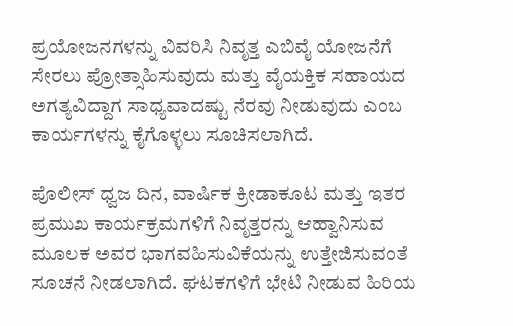ಪ್ರಯೋಜನಗಳನ್ನು ವಿವರಿಸಿ ನಿವೃತ್ತ ಎಬಿವೈ ಯೋಜನೆಗೆ ಸೇರಲು ಪ್ರೋತ್ಸಾಹಿಸುವುದು ಮತ್ತು ವೈಯಕ್ತಿಕ ಸಹಾಯದ ಅಗತ್ಯವಿದ್ದಾಗ ಸಾಧ್ಯವಾದಷ್ಟು ನೆರವು ನೀಡುವುದು ಎಂಬ ಕಾರ್ಯಗಳನ್ನು ಕೈಗೊಳ್ಳಲು ಸೂಚಿಸಲಾಗಿದೆ.

ಪೊಲೀಸ್ ಧ್ವಜ ದಿನ, ವಾರ್ಷಿಕ ಕ್ರೀಡಾಕೂಟ ಮತ್ತು ಇತರ ಪ್ರಮುಖ ಕಾರ್ಯಕ್ರಮಗಳಿಗೆ ನಿವೃತ್ತರನ್ನು ಆಹ್ವಾನಿಸುವ ಮೂಲಕ ಅವರ ಭಾಗವಹಿಸುವಿಕೆಯನ್ನು ಉತ್ತೇಜಿಸುವಂತೆ ಸೂಚನೆ ನೀಡಲಾಗಿದೆ. ಘಟಕಗಳಿಗೆ ಭೇಟಿ ನೀಡುವ ಹಿರಿಯ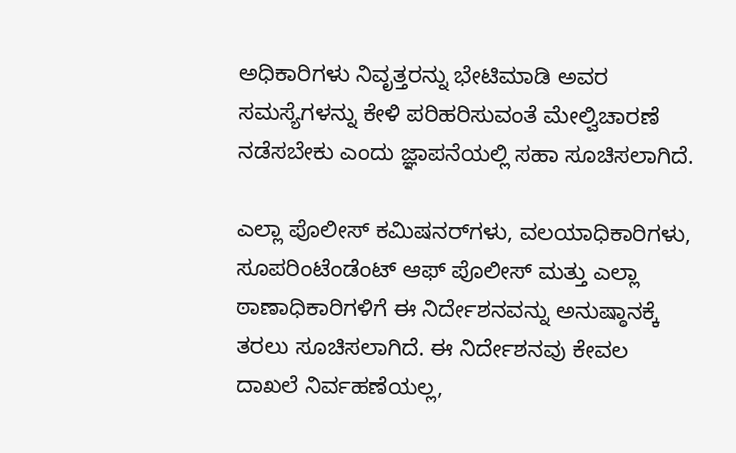ಅಧಿಕಾರಿಗಳು ನಿವೃತ್ತರನ್ನು ಭೇಟಿಮಾಡಿ ಅವರ ಸಮಸ್ಯೆಗಳನ್ನು ಕೇಳಿ ಪರಿಹರಿಸುವಂತೆ ಮೇಲ್ವಿಚಾರಣೆ ನಡೆಸಬೇಕು ಎಂದು ಜ್ಞಾಪನೆಯಲ್ಲಿ ಸಹಾ ಸೂಚಿಸಲಾಗಿದೆ.

ಎಲ್ಲಾ ಪೊಲೀಸ್ ಕಮಿಷನರ್‌ಗಳು, ವಲಯಾಧಿಕಾರಿಗಳು, ಸೂಪರಿಂಟೆಂಡೆಂಟ್ ಆಫ್ ಪೊಲೀಸ್ ಮತ್ತು ಎಲ್ಲಾ ಠಾಣಾಧಿಕಾರಿಗಳಿಗೆ ಈ ನಿರ್ದೇಶನವನ್ನು ಅನುಷ್ಠಾನಕ್ಕೆ ತರಲು ಸೂಚಿಸಲಾಗಿದೆ. ಈ ನಿರ್ದೇಶನವು ಕೇವಲ ದಾಖಲೆ ನಿರ್ವಹಣೆಯಲ್ಲ,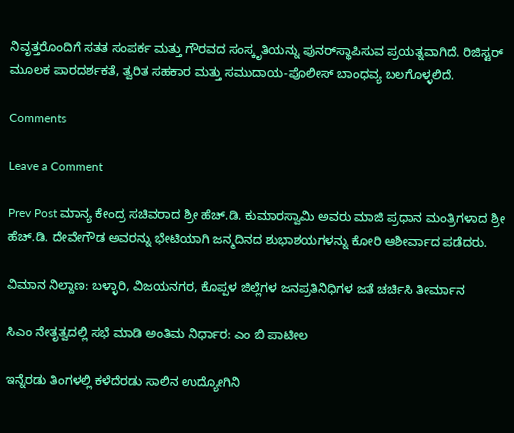ನಿವೃತ್ತರೊಂದಿಗೆ ಸತತ ಸಂಪರ್ಕ ಮತ್ತು ಗೌರವದ ಸಂಸ್ಕೃತಿಯನ್ನು ಪುನರ್‌ಸ್ಥಾಪಿಸುವ ಪ್ರಯತ್ನವಾಗಿದೆ. ರಿಜಿಸ್ಟರ್ ಮೂಲಕ ಪಾರದರ್ಶಕತೆ, ತ್ವರಿತ ಸಹಕಾರ ಮತ್ತು ಸಮುದಾಯ-ಪೊಲೀಸ್ ಬಾಂಧವ್ಯ ಬಲಗೊಳ್ಳಲಿದೆ.

Comments

Leave a Comment

Prev Post ಮಾನ್ಯ ಕೇಂದ್ರ ಸಚಿವರಾದ ಶ್ರೀ ಹೆಚ್.ಡಿ. ಕುಮಾರಸ್ವಾಮಿ ಅವರು ಮಾಜಿ ಪ್ರಧಾನ ಮಂತ್ರಿಗಳಾದ ಶ್ರೀ ಹೆಚ್.ಡಿ. ದೇವೇಗೌಡ ಅವರನ್ನು ಭೇಟಿಯಾಗಿ ಜನ್ಮದಿನದ ಶುಭಾಶಯಗಳನ್ನು ಕೋರಿ ಆಶೀರ್ವಾದ ಪಡೆದರು.

ವಿಮಾನ ನಿಲ್ದಾಣ: ಬಳ್ಳಾರಿ, ವಿಜಯನಗರ, ಕೊಪ್ಪಳ ಜಿಲ್ಲೆಗಳ ಜನಪ್ರತಿನಿಧಿಗಳ ಜತೆ ಚರ್ಚಿಸಿ ತೀರ್ಮಾನ

ಸಿಎಂ ನೇತೃತ್ವದಲ್ಲಿ ಸಭೆ ಮಾಡಿ ಅಂತಿಮ ನಿರ್ಧಾರ: ಎಂ ಬಿ ಪಾಟೀಲ

ಇನ್ನೆರಡು ತಿಂಗಳಲ್ಲಿ ಕಳೆದೆರಡು ಸಾಲಿನ ಉದ್ಯೋಗಿನಿ‌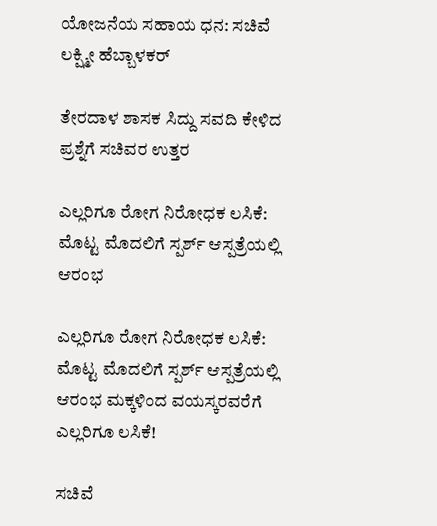ಯೋಜನೆಯ ಸಹಾಯ ಧನ: ಸಚಿವೆ ಲಕ್ಷ್ಮೀ ಹೆಬ್ಬಾಳಕರ್

ತೇರದಾಳ ಶಾಸಕ ಸಿದ್ದು ಸವದಿ ಕೇಳಿದ ಪ್ರಶ್ನೆಗೆ ಸಚಿವರ ಉತ್ತರ

ಎಲ್ಲರಿಗೂ ರೋಗ ನಿರೋಧಕ ಲಸಿಕೆ: ಮೊಟ್ಟ ಮೊದಲಿಗೆ ಸ್ಪರ್ಶ್‌ ಆಸ್ಪತ್ರೆಯಲ್ಲಿ ಆರಂಭ

ಎಲ್ಲರಿಗೂ ರೋಗ ನಿರೋಧಕ ಲಸಿಕೆ: ಮೊಟ್ಟ ಮೊದಲಿಗೆ ಸ್ಪರ್ಶ್‌ ಆಸ್ಪತ್ರೆಯಲ್ಲಿ ಆರಂಭ ಮಕ್ಕಳಿಂದ ವಯಸ್ಕರವರೆಗೆ ಎಲ್ಲರಿಗೂ ಲಸಿಕೆ!

ಸಚಿವೆ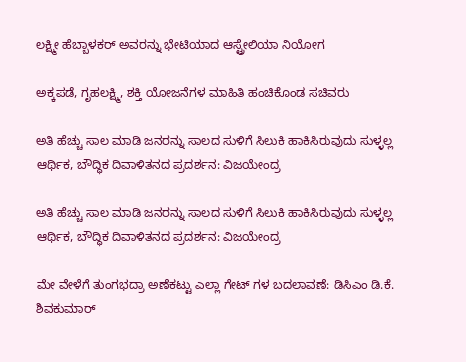ಲಕ್ಷ್ಮೀ ಹೆಬ್ಬಾಳಕರ್ ಅವರನ್ನು ಭೇಟಿಯಾದ ಆಸ್ಟ್ರೇಲಿಯಾ ನಿಯೋಗ

ಅಕ್ಕಪಡೆ, ಗೃಹಲಕ್ಷ್ಮಿ, ಶಕ್ತಿ ಯೋಜನೆಗಳ ಮಾಹಿತಿ ಹಂಚಿಕೊಂಡ ಸಚಿವರು

ಅತಿ ಹೆಚ್ಚು ಸಾಲ ಮಾಡಿ ಜನರನ್ನು ಸಾಲದ ಸುಳಿಗೆ ಸಿಲುಕಿ ಹಾಕಿಸಿರುವುದು ಸುಳ್ಳಲ್ಲ ಆರ್ಥಿಕ, ಬೌದ್ಧಿಕ ದಿವಾಳಿತನದ ಪ್ರದರ್ಶನ: ವಿಜಯೇಂದ್ರ

ಅತಿ ಹೆಚ್ಚು ಸಾಲ ಮಾಡಿ ಜನರನ್ನು ಸಾಲದ ಸುಳಿಗೆ ಸಿಲುಕಿ ಹಾಕಿಸಿರುವುದು ಸುಳ್ಳಲ್ಲ ಆರ್ಥಿಕ, ಬೌದ್ಧಿಕ ದಿವಾಳಿತನದ ಪ್ರದರ್ಶನ: ವಿಜಯೇಂದ್ರ

ಮೇ ವೇಳೆಗೆ ತುಂಗಭದ್ರಾ ಅಣೆಕಟ್ಟು ಎಲ್ಲಾ ಗೇಟ್ ಗಳ ಬದಲಾವಣೆ: ಡಿಸಿಎಂ ಡಿ.ಕೆ. ಶಿವಕುಮಾರ್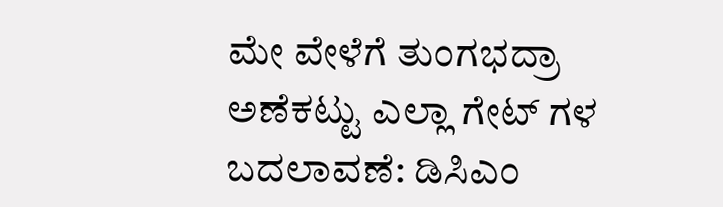ಮೇ ವೇಳೆಗೆ ತುಂಗಭದ್ರಾ ಅಣೆಕಟ್ಟು ಎಲ್ಲಾ ಗೇಟ್ ಗಳ ಬದಲಾವಣೆ: ಡಿಸಿಎಂ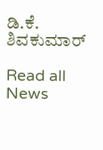ಡಿ.ಕೆ. ಶಿವಕುಮಾರ್

Read all News